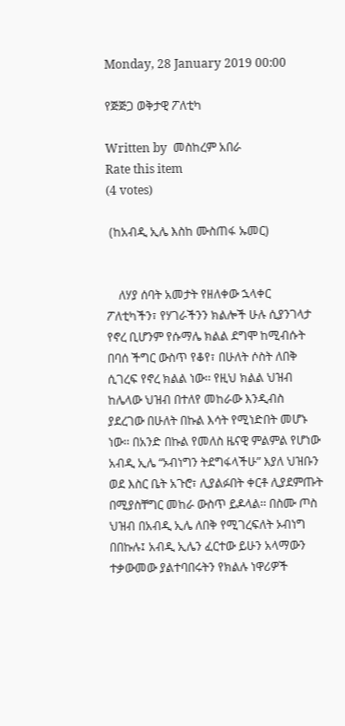Monday, 28 January 2019 00:00

የጅጅጋ ወቅታዊ ፖለቲካ

Written by  መስከረም አበራ
Rate this item
(4 votes)

 (ከአብዲ ኢሌ እስከ ሙስጠፋ ኡመር)


    ለሃያ ሰባት አመታት የዘለቀው ኋላቀር ፖለቲካችን፣ የሃገራችንን ክልሎች ሁሉ ሲያንገላታ የኖረ ቢሆንም የሱማሌ ክልል ደግሞ ከሚብሱት በባሰ ችግር ውስጥ የቆየ፣ በሁለት ሶስት ለበቅ ሲገረፍ የኖረ ክልል ነው፡፡ የዚህ ክልል ህዝብ ከሌላው ህዝብ በተለየ መከራው እንዲብስ ያደረገው በሁለት በኩል እሳት የሚነድበት መሆኑ ነው፡፡ በአንድ በኩል የመለስ ዜናዊ ምልምል የሆነው አብዲ ኢሌ “ኦብነግን ትደግፋላችሁ” እያለ ህዝቡን ወደ እስር ቤት አጉሮ፣ ሊያልፉበት ቀርቶ ሊያደምጡት  በሚያስቸግር መከራ ውስጥ ይዶላል፡፡ በስሙ ጦስ ህዝብ በአብዲ ኢሌ ለበቅ የሚገረፍለት ኦብነግ በበኩሉ፤ አብዲ ኢሌን ፈርተው ይሁን አላማውን ተቃውመው ያልተባበሩትን የክልሉ ነዋሪዎች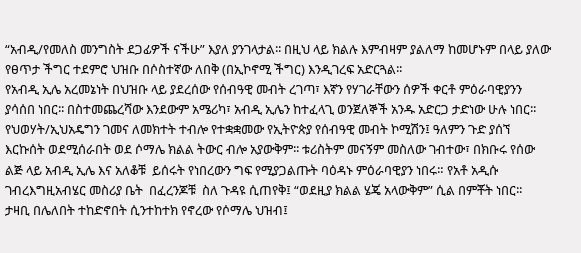“አብዲ/የመለስ መንግስት ደጋፊዎች ናችሁ” እያለ ያንገላታል፡፡ በዚህ ላይ ክልሉ እምብዛም ያልለማ ከመሆኑም በላይ ያለው የፀጥታ ችግር ተደምሮ ህዝቡ በሶስተኛው ለበቅ (በኢኮኖሚ ችግር) እንዲገረፍ አድርጓል፡፡
የአብዲ ኢሌ አረመኔነት በህዝቡ ላይ ያደረሰው የሰብዓዊ መብት ረገጣ፣ እኛን የሃገራቸውን ሰዎች ቀርቶ ምዕራባዊያንን ያሳሰበ ነበር፡፡ በስተመጨረሻው እንደውም አሜሪካ፣ አብዲ ኢሌን ከተፈላጊ ወንጀለኞች አንዱ አድርጋ ታድነው ሁሉ ነበር፡፡ የህወሃት/ኢህአዴግን ገመና ለመክተት ተብሎ የተቋቋመው የኢትዮጵያ የሰብዓዊ መብት ኮሚሽን፤ ዓለምን ጉድ ያሰኘ እርኩሰት ወደሚሰራበት ወደ ሶማሌ ክልል ትውር ብሎ አያውቅም፡፡ ቱሪስትም መናኝም መስለው ገብተው፣ በክቡሩ የሰው ልጅ ላይ አብዲ ኢሌ እና አለቆቹ  ይሰሩት የነበረውን ግፍ የሚያጋልጡት ባዕዳኑ ምዕራባዊያን ነበሩ። የአቶ አዲሱ ገብረእግዚአብሄር መስሪያ ቤት  በፈረንጆቹ  ስለ ጉዳዩ ሲጠየቅ፤ “ወደዚያ ክልል ሄጄ አላውቅም” ሲል በምቾት ነበር፡፡
ታዛቢ በሌለበት ተከድኖበት ሲንተከተክ የኖረው የሶማሌ ህዝብ፤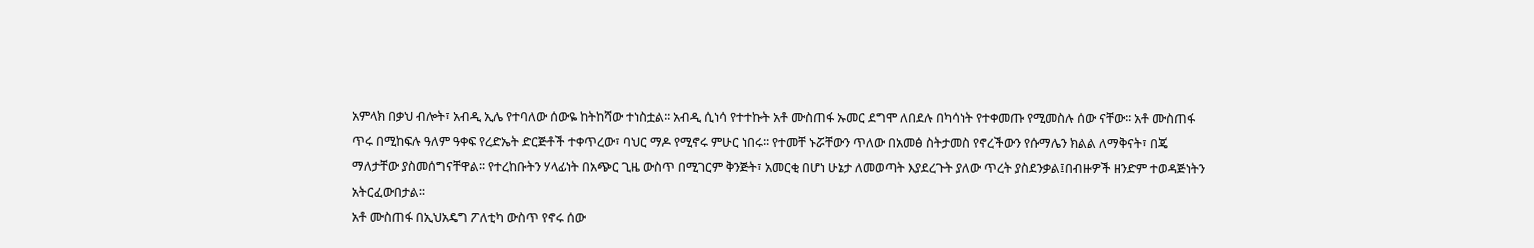አምላክ በቃህ ብሎት፣ አብዲ ኢሌ የተባለው ሰውዬ ከትከሻው ተነስቷል፡፡ አብዲ ሲነሳ የተተኩት አቶ ሙስጠፋ ኡመር ደግሞ ለበደሉ በካሳነት የተቀመጡ የሚመስሉ ሰው ናቸው፡፡ አቶ ሙስጠፋ ጥሩ በሚከፍሉ ዓለም ዓቀፍ የረድኤት ድርጅቶች ተቀጥረው፣ ባህር ማዶ የሚኖሩ ምሁር ነበሩ፡፡ የተመቸ ኑሯቸውን ጥለው በአመፅ ስትታመስ የኖረችውን የሱማሌን ክልል ለማቅናት፣ በጄ ማለታቸው ያስመሰግናቸዋል፡፡ የተረከቡትን ሃላፊነት በአጭር ጊዜ ውስጥ በሚገርም ቅንጅት፣ አመርቂ በሆነ ሁኔታ ለመወጣት እያደረጉት ያለው ጥረት ያስደንቃል፤በብዙዎች ዘንድም ተወዳጅነትን አትርፈውበታል፡፡
አቶ ሙስጠፋ በኢህአዴግ ፖለቲካ ውስጥ የኖሩ ሰው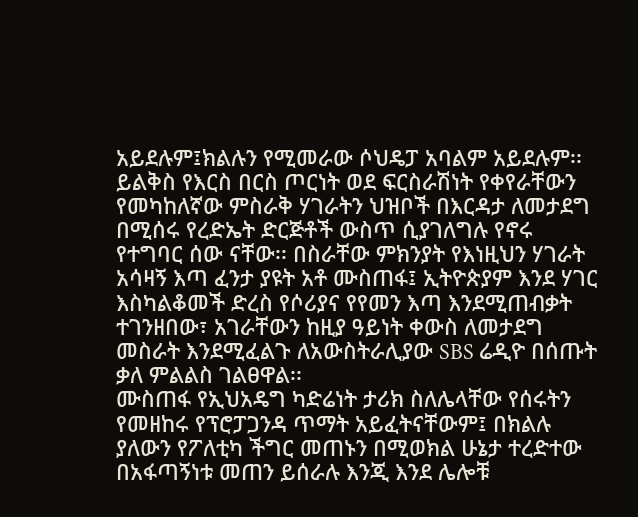አይደሉም፤ክልሉን የሚመራው ሶህዴፓ አባልም አይደሉም፡፡ ይልቅስ የእርስ በርስ ጦርነት ወደ ፍርስራሽነት የቀየራቸውን የመካከለኛው ምስራቅ ሃገራትን ህዝቦች በእርዳታ ለመታደግ በሚሰሩ የረድኤት ድርጅቶች ውስጥ ሲያገለግሉ የኖሩ የተግባር ሰው ናቸው፡፡ በስራቸው ምክንያት የእነዚህን ሃገራት አሳዛኝ እጣ ፈንታ ያዩት አቶ ሙስጠፋ፤ ኢትዮጵያም እንደ ሃገር እስካልቆመች ድረስ የሶሪያና የየመን እጣ እንደሚጠብቃት ተገንዘበው፣ አገራቸውን ከዚያ ዓይነት ቀውስ ለመታደግ  መስራት እንደሚፈልጉ ለአውስትራሊያው SBS ሬዲዮ በሰጡት ቃለ ምልልስ ገልፀዋል፡፡
ሙስጠፋ የኢህአዴግ ካድሬነት ታሪክ ስለሌላቸው የሰሩትን የመዘከሩ የፕሮፓጋንዳ ጥማት አይፈትናቸውም፤ በክልሉ ያለውን የፖለቲካ ችግር መጠኑን በሚወክል ሁኔታ ተረድተው በአፋጣኝነቱ መጠን ይሰራሉ እንጂ እንደ ሌሎቹ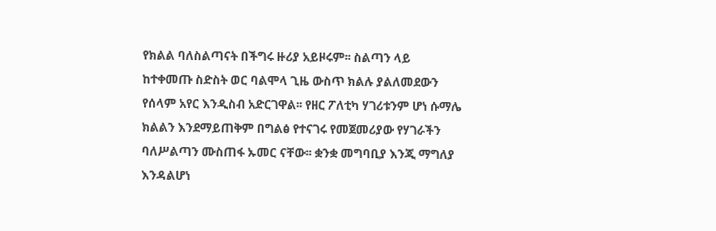የክልል ባለስልጣናት በችግሩ ዙሪያ አይዞሩም፡፡ ስልጣን ላይ ከተቀመጡ ስድስት ወር ባልሞላ ጊዜ ውስጥ ክልሉ ያልለመደውን የሰላም አየር እንዲስብ አድርገዋል፡፡ የዘር ፖለቲካ ሃገሪቱንም ሆነ ሱማሌ ክልልን እንደማይጠቅም በግልፅ የተናገሩ የመጀመሪያው የሃገራችን ባለሥልጣን ሙስጠፋ ኡመር ናቸው፡፡ ቋንቋ መግባቢያ እንጂ ማግለያ እንዳልሆነ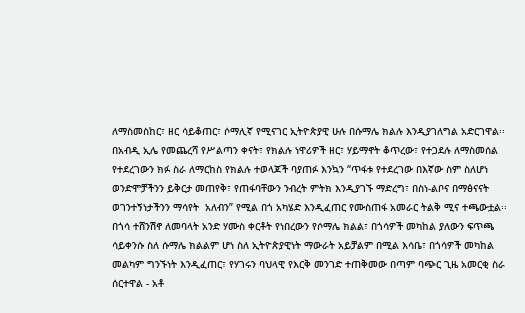ለማስመስከር፣ ዘር ሳይቆጠር፣ ሶማሊኛ የሚናገር ኢትዮጵያዊ ሁሉ በሱማሌ ክልሉ እንዲያገለግል አድርገዋል፡፡ በአብዲ ኢሌ የመጨረሻ የሥልጣን ቀናት፣ የክልሉ ነዋሪዎች ዘር፣ ሃይማኖት ቆጥረው፣ የተጋደሉ ለማስመሰል የተደረገውን ክፉ ስራ ለማርከስ የክልሉ ተወላጆች ባያጠፉ እንኳን “ጥፋቱ የተደረገው በእኛው ስም ስለሆነ ወንድሞቻችንን ይቅርታ መጠየቅ፣ የጠፋባቸውን ንብረት ምትክ እንዲያገኙ ማድረግ፣ በስነ-ልቦና በማፅናናት ወገንተኝነታችንን ማሳየት  አለብን” የሚል በጎ አካሄድ እንዲፈጠር የሙስጠፋ አመራር ትልቅ ሚና ተጫውቷል፡፡
በጎሳ ተሸንሽኖ ለመባላት አንድ ሃሙስ ቀርቶት የነበረውን የሶማሌ ክልል፣ በጎሳዎች መካከል ያለውን ፍጥጫ ሳይቀንሱ ስለ ሱማሌ ክልልም ሆነ ስለ ኢትዮጵያዊነት ማውራት አይቻልም በሚል እሳቤ፣ በጎሳዎች መካከል መልካም ግንኙነት እንዲፈጠር፣ የሃገሩን ባህላዊ የእርቅ መንገድ ተጠቅመው በጣም ባጭር ጊዜ አመርቂ ስራ ሰርተዋል - አቶ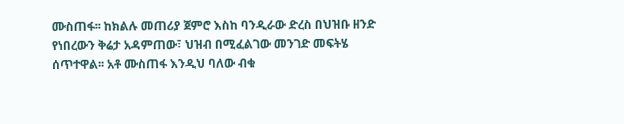ሙስጠፋ፡፡ ከክልሉ መጠሪያ ጀምሮ እስከ ባንዲራው ድረስ በህዝቡ ዘንድ የነበረውን ቅሬታ አዳምጠው፣ ህዝብ በሚፈልገው መንገድ መፍትሄ ሰጥተዋል፡፡ አቶ ሙስጠፋ እንዲህ ባለው ብቁ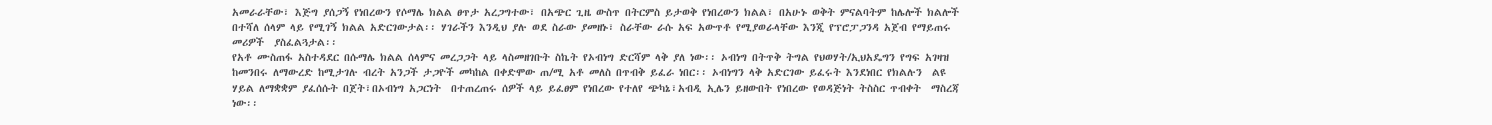አመራራቸው፣ እጅግ ያሰጋኝ የነበረውን የሶማሌ ክልል ፀጥታ አረጋግተው፣ በአጭር ጊዜ ውስጥ በትርምስ ይታወቅ የነበረውን ክልል፣ በአሁኑ ወቅት ምናልባትም ከሌሎች ክልሎች በተሻለ ሰላም ላይ የሚገኝ ክልል አድርገውታል፡፡ ሃገራችን እንዲህ ያሉ ወደ ስራው ያመዘኑ፣ ስራቸው ራሱ አፍ አውጥቶ የሚያወራላቸው እንጂ የፕሮፓጋንዳ አጀብ የማይጠሩ መሪዎች  ያስፈልጓታል፡፡
የአቶ ሙስጠፋ አስተዳደር በሱማሌ ክልል ሰላምና መረጋጋት ላይ ላስመዘገቡት ስኬት የኦብነግ ድርሻም ላቅ ያለ ነው፡፡ ኦብነግ በትጥቅ ትግል የህወሃት/ኢህአዴግን የግፍ አገዛዝ ከመንበሩ ለማውረድ ከሚታገሉ ብረት አንጋች ታጋዮች መካከል በቀድሞው ጠ/ሚ አቶ መለስ በጥብቅ ይፈራ ነበር፡፡ ኦብነግን ላቅ አድርገው ይፈሩት እንደነበር የክልሉን  ልዩ ሃይል ለማቋቋም ያፈሰሱት በጀት፣በኦብነግ አጋርነት  በተጠረጠሩ ሰዎች ላይ ይፈፀም የነበረው የተለየ ጭካኔ፣አብዲ ኢሌን ይዘውበት የነበረው የወዳጅነት ትስስር ጥብቀት  ማስረጃ ነው፡፡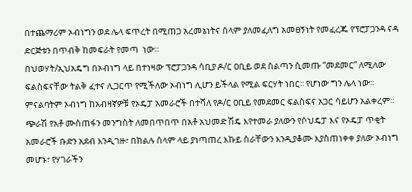በተጨማሪም ኦብነግን ወደ ሌላ ፍጥረት በሚጠጋ አረመኔነትና ሰላም ያለመፈለግ አመፀኝነት የመፈረጁ የፕሮፓጋንዳ ናዳ  ድርጅቱን በጥብቅ ከመፍራት የመጣ  ነው።
በህወሃት/ኢህአዴግ በኦብነግ ላይ በተነዛው ፕሮፓጋንዳ ሳቢያ ዶ/ር ዐቢይ ወደ ስልጣን ሲመጡ “መደመር” ለሚለው ፍልስፍናቸው ትልቅ ፈተና ሊጋርጥ የሚችለው ኦብነግ ሊሆን ይችላል የሚል ፍርሃት ነበር፡፡ የሆነው ግን ሌላ ነው፡፡ ምናልባትም ኦብነግ ከአብዛኛዎቹ የኦዴፓ አመራሮች በተሻለ የዶ/ር ዐቢይ የመደመር ፍልስፍና አጋር ሳይሆን አልቀረም፡፡ ጭራሽ የአቶ ሙስጠፋን መንግስት ለመበጥበጥ በአቶ አህመድ ሽዴ እየተመራ ያለውን የሶህዴፓ እና የኦዴፓ ጥቂት አመራሮች ቡድን አደብ እንዲገዙ፣ በክልሉ ሰላም ላይ ያነጣጠረ እኩይ ስራቸውን እንዲያቆሙ እያስጠነቀቀ ያለው ኦብነግ መሆኑ፣ የሃገራችን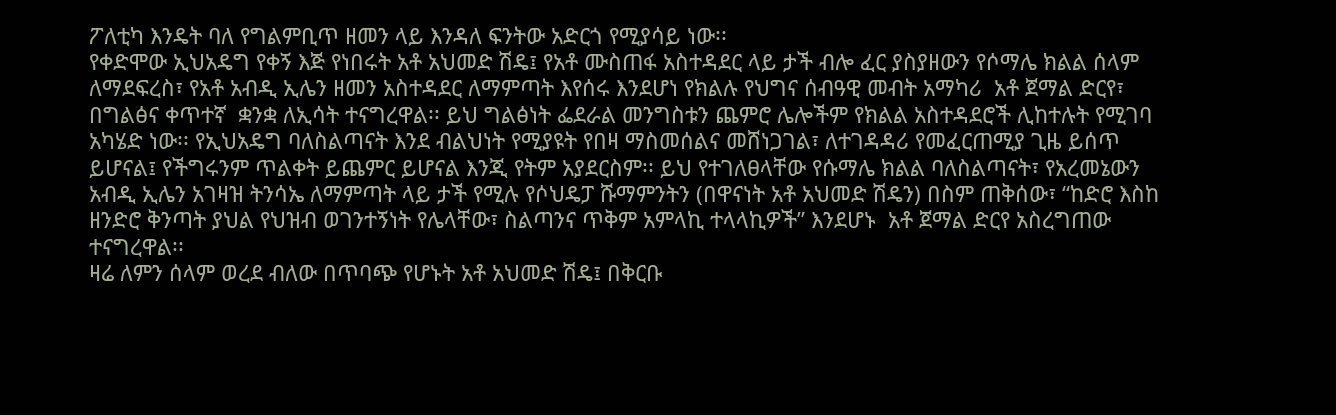ፖለቲካ እንዴት ባለ የግልምቢጥ ዘመን ላይ እንዳለ ፍንትው አድርጎ የሚያሳይ ነው፡፡
የቀድሞው ኢህአዴግ የቀኝ እጅ የነበሩት አቶ አህመድ ሽዴ፤ የአቶ ሙስጠፋ አስተዳደር ላይ ታች ብሎ ፈር ያስያዘውን የሶማሌ ክልል ሰላም ለማደፍረስ፣ የአቶ አብዲ ኢሌን ዘመን አስተዳደር ለማምጣት እየሰሩ እንደሆነ የክልሉ የህግና ሰብዓዊ መብት አማካሪ  አቶ ጀማል ድርየ፣ በግልፅና ቀጥተኛ  ቋንቋ ለኢሳት ተናግረዋል፡፡ ይህ ግልፅነት ፌደራል መንግስቱን ጨምሮ ሌሎችም የክልል አስተዳደሮች ሊከተሉት የሚገባ አካሄድ ነው፡፡ የኢህአዴግ ባለስልጣናት እንደ ብልህነት የሚያዩት የበዛ ማስመሰልና መሸነጋገል፣ ለተገዳዳሪ የመፈርጠሚያ ጊዜ ይሰጥ ይሆናል፤ የችግሩንም ጥልቀት ይጨምር ይሆናል እንጂ የትም አያደርስም፡፡ ይህ የተገለፀላቸው የሱማሌ ክልል ባለስልጣናት፣ የአረመኔውን አብዲ ኢሌን አገዛዝ ትንሳኤ ለማምጣት ላይ ታች የሚሉ የሶህዴፓ ሹማምንትን (በዋናነት አቶ አህመድ ሽዴን) በስም ጠቅሰው፣ “ከድሮ እስከ ዘንድሮ ቅንጣት ያህል የህዝብ ወገንተኝነት የሌላቸው፣ ስልጣንና ጥቅም አምላኪ ተላላኪዎች” እንደሆኑ  አቶ ጀማል ድርየ አስረግጠው ተናግረዋል፡፡
ዛሬ ለምን ሰላም ወረደ ብለው በጥባጭ የሆኑት አቶ አህመድ ሽዴ፤ በቅርቡ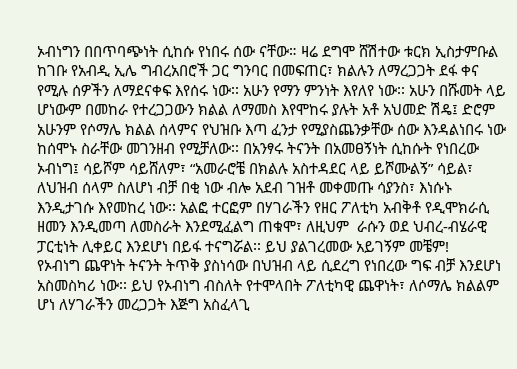ኦብነግን በበጥባጭነት ሲከሱ የነበሩ ሰው ናቸው። ዛሬ ደግሞ ሸሽተው ቱርክ ኢስታምቡል ከገቡ የአብዲ ኢሌ ግብረአበሮች ጋር ግንባር በመፍጠር፣ ክልሉን ለማረጋጋት ደፋ ቀና የሚሉ ሰዎችን ለማደናቀፍ እየሰሩ ነው፡፡ አሁን የማን ምንነት እየለየ ነው፡፡ አሁን በሹመት ላይ ሆነውም በመከራ የተረጋጋውን ክልል ለማመስ እየሞከሩ ያሉት አቶ አህመድ ሽዴ፤ ድሮም አሁንም የሶማሌ ክልል ሰላምና የህዝቡ እጣ ፈንታ የሚያስጨንቃቸው ሰው እንዳልነበሩ ነው ከሰሞኑ ስራቸው መገንዘብ የሚቻለው፡፡ በአንፃሩ ትናንት በአመፀኝነት ሲከሱት የነበረው ኦብነግ፤ ሳይሾም ሳይሸለም፣ “አመራሮቼ በክልሉ አስተዳደር ላይ ይሾሙልኝ” ሳይል፣ ለህዝብ ሰላም ስለሆነ ብቻ በቂ ነው ብሎ አደብ ገዝቶ መቀመጡ ሳያንስ፣ እነሱኑ እንዲታገሱ እየመከረ ነው፡፡ አልፎ ተርፎም በሃገራችን የዘር ፖለቲካ አብቅቶ የዲሞክራሲ ዘመን እንዲመጣ ለመስራት እንደሚፈልግ ጠቁሞ፣ ለዚህም  ራሱን ወደ ህብረ-ብሄራዊ ፓርቲነት ሊቀይር እንደሆነ በይፋ ተናግሯል፡፡ ይህ ያልገረመው አይገኝም መቼም!
የኦብነግ ጨዋነት ትናንት ትጥቅ ያስነሳው በህዝብ ላይ ሲደረግ የነበረው ግፍ ብቻ እንደሆነ አስመስካሪ ነው፡፡ ይህ የኦብነግ ብስለት የተሞላበት ፖለቲካዊ ጨዋነት፣ ለሶማሌ ክልልም ሆነ ለሃገራችን መረጋጋት እጅግ አስፈላጊ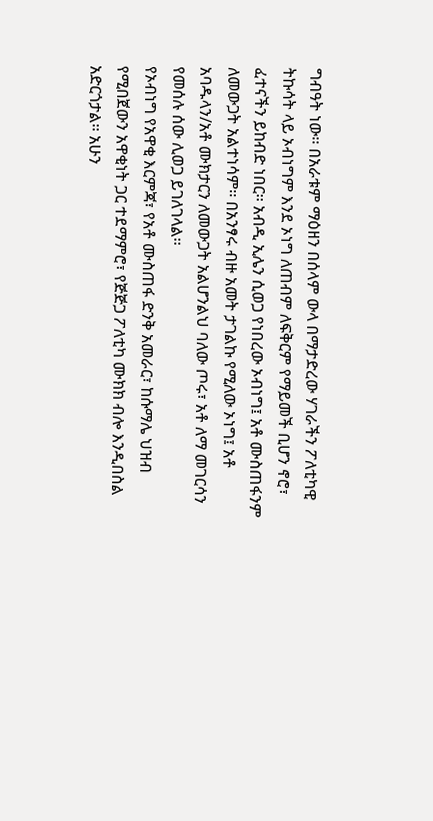ግብዓት ነው፡፡ በአራቱም ማዕዘን በሰላም ውላ በማታድረው ሃገራችን ፖለቲካዊ ትኩሳት ላይ ኦብነግም እንደ ኦነግ ለጠብም ለፍቅርም የማይመች ቢሆን ኖሮ፣ ፈተናችን ይከብድ ነበር፡፡ አብዲ ኢሌን ሲወጋ የነበረው ኦብነግ፤ አቶ ሙስጠፋንም ለመውጋት አልተነሳም፡፡ በአንፃሩ ብዙ አመት ታገልኩ የሚለው ኦነግ፤ አቶ አባዱላን/አቶ ሙክታርን ለመውጋት አልሆንልህ ባለው ጦሩ፣ አቶ ለማ መገርሳን የመሰሉ ሰው ሊወጋ ይገለገላል፡፡
የኦብነግ የአዋቂ እርምጃ፣ የአቶ ሙስጠፋ ድንቅ አመራር፣ ከሱማሌ ህዝብ የሚበጀውን አዋቂነት ጋር ተደማምሮ፣ የጅጅጋ ፖለቲካ ሙክክ ብሎ እንዲበስል አድርጎታል፡፡ አሁን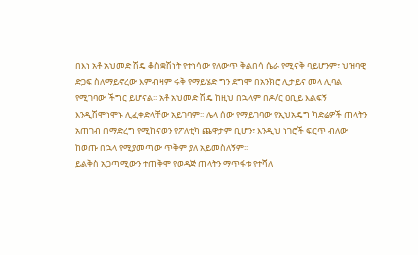በእነ አቶ አህመድ ሽዴ ቆስቋሽነት የተነሳው የለውጥ ቅልበሳ ሴራ የሚናቅ ባይሆንም፣ ህዝባዊ ድጋፍ ስለማይኖረው እምብዛም ሩቅ የማይሄድ ግን ደግሞ በአንክሮ ሊታይና መላ ሊባል የሚገባው ችግር ይሆናል፡፡ አቶ አህመድ ሽዴ ከዚህ በኋላም በዶ/ር ዐቢይ እልፍኝ እንዲሽሞነሞኑ ሊፈቀድላቸው አይገባም፡፡ ሌላ ሰው የማይገባው የኢህአዴግ ካድሬዎች ጠላትን አጠገብ በማድረግ የሚከናወን የፖለቲካ ጨዋታም ቢሆን፣ እንዲህ ነገሮች ፍርጥ ብለው ከወጡ በኋላ የሚያመጣው ጥቅም ያለ አይመስለኝም፡፡
ይልቅስ አጋጣሚውን ተጠቅሞ የወዳጅ ጠላትን ማጥፋቱ የተሻለ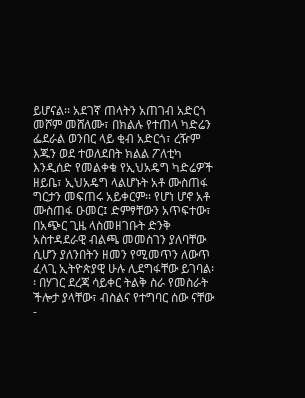ይሆናል፡፡ አደገኛ ጠላትን አጠገብ አድርጎ መሾም መሸለሙ፣ በክልሉ የተጠላ ካድሬን ፌደራል ወንበር ላይ ቂብ አድርጎ፣ ረዥም እጁን ወደ ተወለደበት ክልል ፖለቲካ እንዲሰድ የመልቀቁ የኢህአዴግ ካድሬዎች ዘይቤ፣ ኢህአዴግ ላልሆኑት አቶ ሙስጠፋ ግርታን መፍጠሩ አይቀርም፡፡ የሆነ ሆኖ አቶ ሙስጠፋ ዑመር፤ ድምፃቸውን አጥፍተው፣ በአጭር ጊዜ ላስመዘገቡት ድንቅ አስተዳደራዊ ብልጫ መመስገን ያለባቸው ሲሆን ያለንበትን ዘመን የሚመጥን ለውጥ ፈላጊ ኢትዮጵያዊ ሁሉ ሊደግፋቸው ይገባል፡፡ በሃገር ደረጃ ሳይቀር ትልቅ ስራ የመስራት ችሎታ ያላቸው፣ ብስልና የተግባር ሰው ናቸው -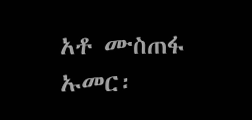አቶ ሙስጠፋ ኡመር፡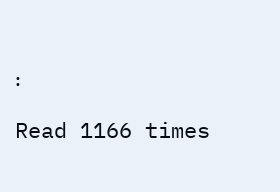፡

Read 1166 times